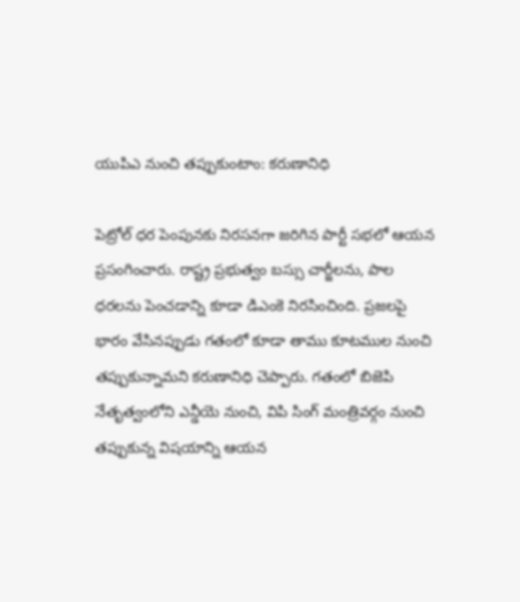యుపిఎ నుంచి తప్పుకుంటాం: కరుణానిధి

పెట్రోల్ ధర పెంపునకు నిరసనగా జరిగిన పార్టీ సభలో ఆయన ప్రసంగించారు. రాష్ట్ర ప్రభుత్వం బస్సు చార్జీలను, పాల ధరలను పెంచడాన్ని కూడా డిఎంకె నిరసించింది. ప్రజలపై భారం వేసినప్పుడు గతంలో కూడా తాము కూటముల నుంచి తప్పుకున్నామని కరుణానిధి చెప్పారు. గతంలో బిజెపి నేతృత్వంలోని ఎన్డీయె నుంచి, విపి సింగ్ మంత్రివర్గం నుంచి తప్పుకున్న విషయాన్ని ఆయన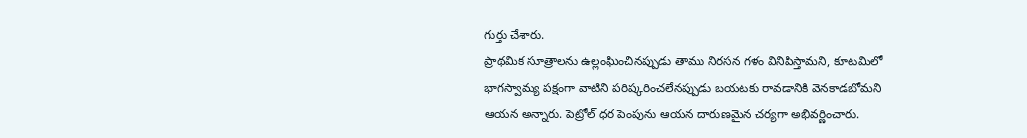గుర్తు చేశారు.
ప్రాథమిక సూత్రాలను ఉల్లంఘించినప్పుడు తాము నిరసన గళం వినిపిస్తామని, కూటమిలో భాగస్వామ్య పక్షంగా వాటిని పరిష్కరించలేనప్పుడు బయటకు రావడానికి వెనకాడబోమని ఆయన అన్నారు. పెట్రోల్ ధర పెంపును ఆయన దారుణమైన చర్యగా అభివర్ణించారు.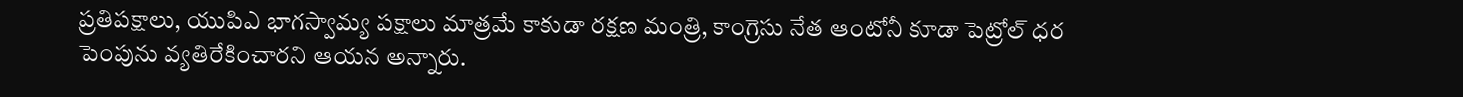ప్రతిపక్షాలు, యుపిఎ భాగస్వామ్య పక్షాలు మాత్రమే కాకుడా రక్షణ మంత్రి, కాంగ్రెసు నేత ఆంటోనీ కూడా పెట్రోల్ ధర పెంపును వ్యతిరేకించారని ఆయన అన్నారు.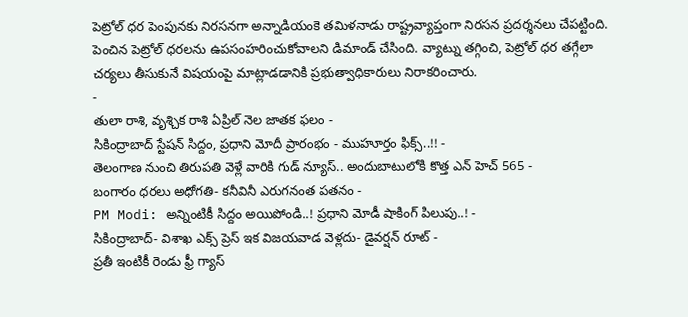పెట్రోల్ ధర పెంపునకు నిరసనగా అన్నాడియంకె తమిళనాడు రాష్ట్రవ్యాప్తంగా నిరసన ప్రదర్శనలు చేపట్టింది. పెంచిన పెట్రోల్ ధరలను ఉపసంహరించుకోవాలని డిమాండ్ చేసింది. వ్యాట్ను తగ్గించి, పెట్రోల్ ధర తగ్గేలా చర్యలు తీసుకునే విషయంపై మాట్లాడడానికి ప్రభుత్వాధికారులు నిరాకరించారు.
-
తులా రాశి, వృశ్చిక రాశి ఏప్రిల్ నెల జాతక ఫలం -
సికింద్రాబాద్ స్టేషన్ సిద్దం, ప్రధాని మోదీ ప్రారంభం - ముహూర్తం ఫిక్స్..!! -
తెలంగాణ నుంచి తిరుపతి వెళ్లే వారికి గుడ్ న్యూస్.. అందుబాటులోకి కొత్త ఎన్ హెచ్ 565 -
బంగారం ధరలు అధోగతి- కనీవినీ ఎరుగనంత పతనం -
PM Modi: అన్నింటికీ సిద్దం అయిపోండి..! ప్రధాని మోడీ షాకింగ్ పిలుపు..! -
సికింద్రాబాద్- విశాఖ ఎక్స్ ప్రెస్ ఇక విజయవాడ వెళ్లదు- డైవర్షన్ రూట్ -
ప్రతీ ఇంటికీ రెండు ఫ్రీ గ్యాస్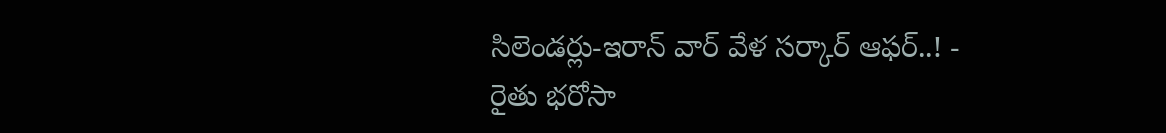సిలెండర్లు-ఇరాన్ వార్ వేళ సర్కార్ ఆఫర్..! -
రైతు భరోసా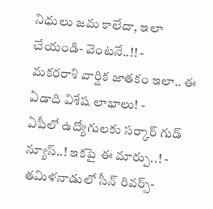నిధులు జమ కాలేదా, ఇలా చేయండి- వెంటనే..!! -
మకరరాశి వార్షిక జాతకం ఇలా.. ఈ ఏడాది విశేష లాభాలు! -
ఏపీలో ఉద్యోగులకు సర్కార్ గుడ్ న్యూస్..! ఇకపై ఈ మార్పు..! -
తమిళనాడులో సీన్ రివర్స్-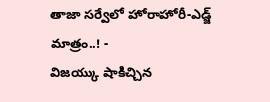తాజా సర్వేలో హోరాహోరీ-ఎడ్జ్ మాత్రం..! -
విజయ్కు షాకిచ్చిన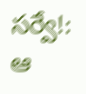సర్వే!: ఆ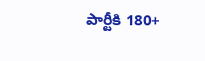పార్టీకి 180+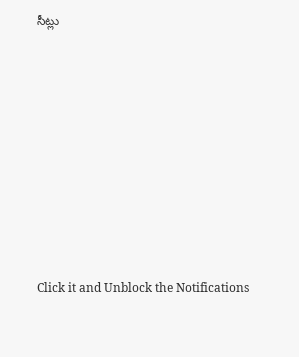సీట్లు












Click it and Unblock the Notifications